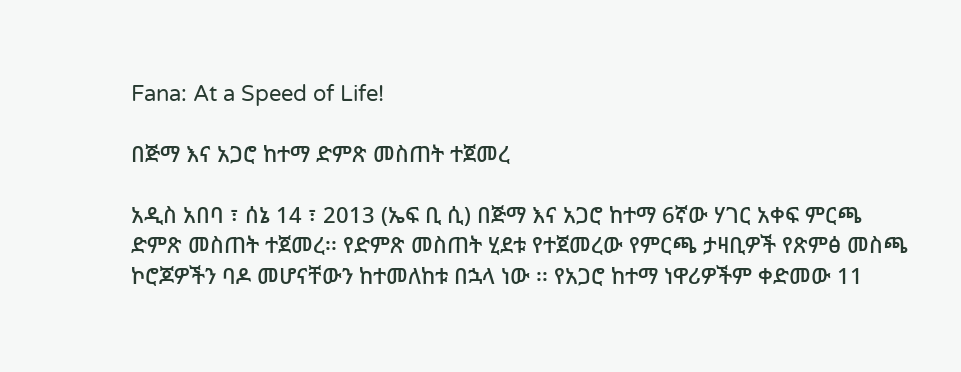Fana: At a Speed of Life!

በጅማ እና አጋሮ ከተማ ድምጽ መስጠት ተጀመረ

አዲስ አበባ ፣ ሰኔ 14 ፣ 2013 (ኤፍ ቢ ሲ) በጅማ እና አጋሮ ከተማ 6ኛው ሃገር አቀፍ ምርጫ ድምጽ መስጠት ተጀመረ፡፡ የድምጽ መስጠት ሂደቱ የተጀመረው የምርጫ ታዛቢዎች የጽምፅ መስጫ ኮሮጆዎችን ባዶ መሆናቸውን ከተመለከቱ በኋላ ነው ፡፡ የአጋሮ ከተማ ነዋሪዎችም ቀድመው 11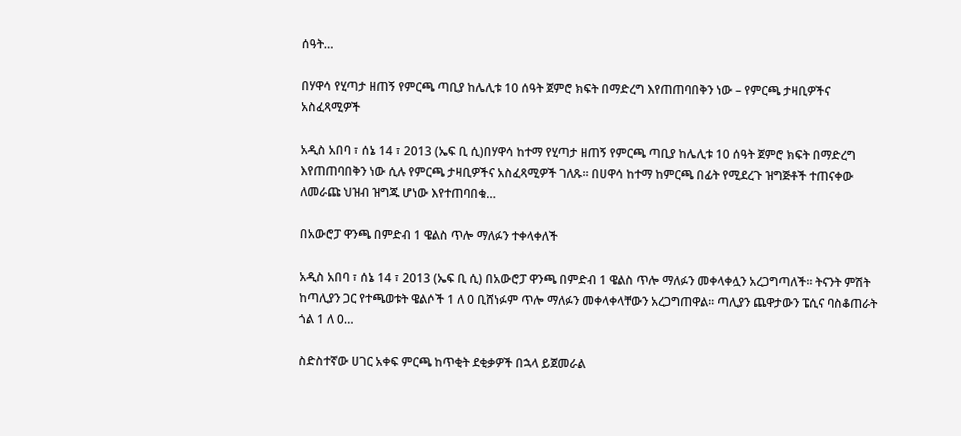ሰዓት…

በሃዋሳ የሂጣታ ዘጠኝ የምርጫ ጣቢያ ከሌሊቱ 10 ሰዓት ጀምሮ ክፍት በማድረግ እየጠጠባበቅን ነው – የምርጫ ታዛቢዎችና አስፈጻሚዎች

አዲስ አበባ ፣ ሰኔ 14 ፣ 2013 (ኤፍ ቢ ሲ)በሃዋሳ ከተማ የሂጣታ ዘጠኝ የምርጫ ጣቢያ ከሌሊቱ 10 ሰዓት ጀምሮ ክፍት በማድረግ እየጠጠባበቅን ነው ሲሉ የምርጫ ታዛቢዎችና አስፈጻሚዎች ገለጹ፡፡ በሀዋሳ ከተማ ከምርጫ በፊት የሚደረጉ ዝግጅቶች ተጠናቀው ለመራጩ ህዝብ ዝግጁ ሆነው እየተጠባበቁ…

በአውሮፓ ዋንጫ በምድብ 1 ዌልስ ጥሎ ማለፉን ተቀላቀለች

አዲስ አበባ ፣ ሰኔ 14 ፣ 2013 (ኤፍ ቢ ሲ) በአውሮፓ ዋንጫ በምድብ 1 ዌልስ ጥሎ ማለፉን መቀላቀሏን አረጋግጣለች፡፡ ትናንት ምሽት ከጣሊያን ጋር የተጫወቱት ዌልሶች 1 ለ 0 ቢሸነፉም ጥሎ ማለፉን መቀላቀላቸውን አረጋግጠዋል፡፡ ጣሊያን ጨዋታውን ፔሲና ባስቆጠራት ጎል 1 ለ 0…

ስድስተኛው ሀገር አቀፍ ምርጫ ከጥቂት ደቂቃዎች በኋላ ይጀመራል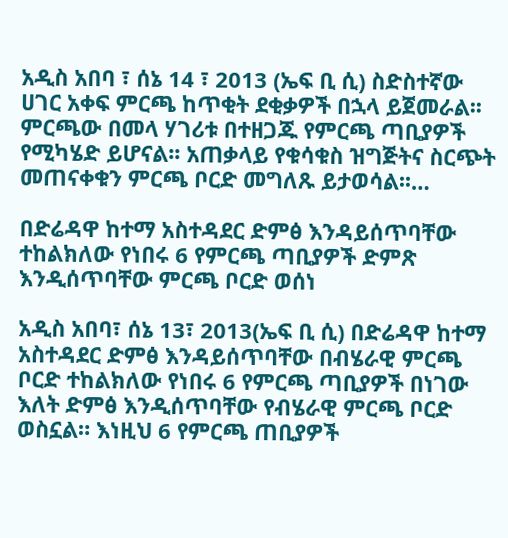አዲስ አበባ ፣ ሰኔ 14 ፣ 2013 (ኤፍ ቢ ሲ) ስድስተኛው ሀገር አቀፍ ምርጫ ከጥቂት ደቂቃዎች በኋላ ይጀመራል፡፡ ምርጫው በመላ ሃገሪቱ በተዘጋጁ የምርጫ ጣቢያዎች የሚካሄድ ይሆናል፡፡ አጠቃላይ የቁሳቁስ ዝግጅትና ስርጭት መጠናቀቁን ምርጫ ቦርድ መግለጹ ይታወሳል፡፡…

በድሬዳዋ ከተማ አስተዳደር ድምፅ እንዳይሰጥባቸው ተከልክለው የነበሩ 6 የምርጫ ጣቢያዎች ድምጽ እንዲሰጥባቸው ምርጫ ቦርድ ወሰነ

አዲስ አበባ፣ ሰኔ 13፣ 2013(ኤፍ ቢ ሲ) በድሬዳዋ ከተማ አስተዳደር ድምፅ እንዳይሰጥባቸው በብሄራዊ ምርጫ ቦርድ ተከልክለው የነበሩ 6 የምርጫ ጣቢያዎች በነገው እለት ድምፅ እንዲሰጥባቸው የብሄራዊ ምርጫ ቦርድ ወስኗል። እነዚህ 6 የምርጫ ጠቢያዎች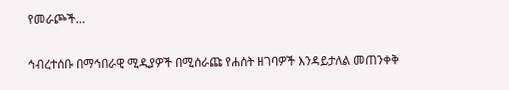የመራጮች…

ኅብረተሰቡ በማኅበራዊ ሚዲያዎች በሚሰራጩ የሐሰት ዘገባዎች እንዳይታለል መጠንቀቅ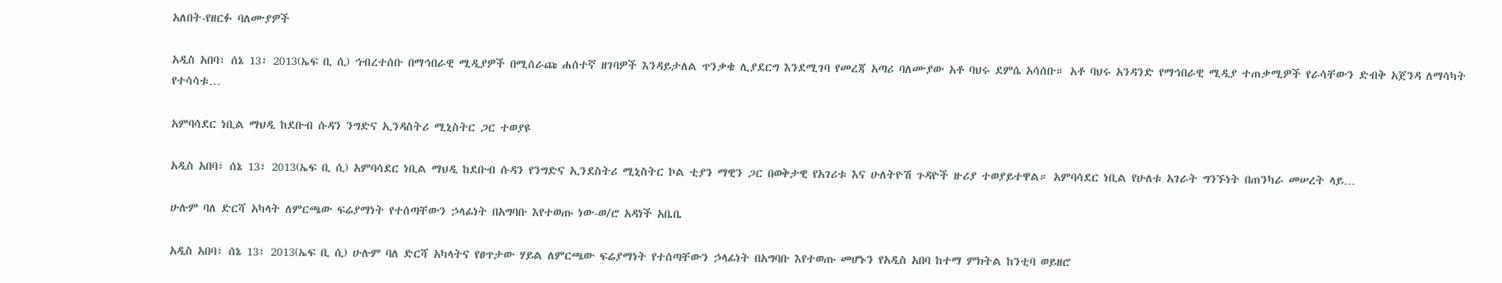አለበት-የዘርፉ ባለሙያዎች

አዲስ አበባ፣ ሰኔ 13፣ 2013(ኤፍ ቢ ሲ) ኅብረተሰቡ በማኅበራዊ ሚዲያዎች በሚሰራጩ ሐሰተኛ ዘገባዎች እንዳይታለል ጥንቃቄ ሊያደርግ እንደሚገባ የመረጃ አጣሪ ባለሙያው አቶ ባህሩ ደምሴ አሳሰቡ። አቶ ባህሩ አንዳንድ የማኅበራዊ ሚዲያ ተጠቃሚዎች የራሳቸውን ድብቅ አጀንዳ ለማሳካት የተሳሳቱ…

አምባሳደር ነቢል ማህዲ ከደቡብ ሱዳን ንግድና ኢንዳስትሪ ሚኒስትር ጋር ተወያዩ

አዲስ አበባ፣ ሰኔ 13፣ 2013(ኤፍ ቢ ሲ) አምባሳደር ነቢል ማህዲ ከደቡብ ሱዳን የንግድና ኢንደስትሪ ሚኒስትር ኮል ቲያን ማዊን ጋር በወቅታዊ የአገሪቱ እና ሁለትዮሽ ጉዳዮች ዙሪያ ተወያይተዋል። አምባሳደር ነቢል የሁለቱ አገራት ግንኙነት በጠንካራ መሠረት ላይ…

ሁሉም ባለ ድርሻ አካላት ለምርጫው ፍሬያማነት የተሰጣቸውን ኃላፊነት በአግባቡ እየተወጡ ነው-ወ/ሮ አዳነች አቤቤ

አዲስ አበባ፣ ሰኔ 13፣ 2013(ኤፍ ቢ ሲ) ሁሉም ባለ ድርሻ አካላትና የፀጥታው ሃይል ለምርጫው ፍሬያማነት የተሰጣቸውን ኃላፊነት በአግባቡ እየተወጡ መሆኑን የአዲስ አበባ ከተማ ምክትል ከንቲባ ወይዘሮ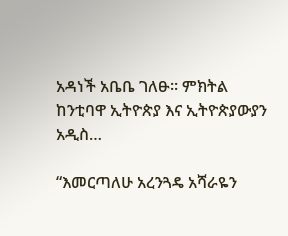አዳነች አቤቤ ገለፁ፡፡ ምክትል ከንቲባዋ ኢትዮጵያ እና ኢትዮጵያውያን አዲስ…

“እመርጣለሁ አረንጓዴ አሻራዬን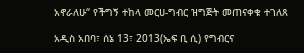አኖራለሁ“ የችግኝ ተከላ መርሀ-ግብር ዝግጅት መጠናቀቁ ተገለጸ

አዲስ አበባ፣ ሰኔ 13፣ 2013(ኤፍ ቢ ሲ) የግብርና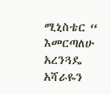ሚኒስቴር “ እመርጣለሁ አረንጓዴ አሻራዬን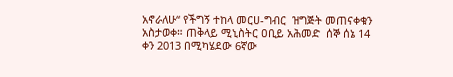አኖራለሁ“ የችግኝ ተከላ መርሀ-ግብር  ዝግጅት መጠናቀቁን አስታወቀ። ጠቅላይ ሚኒስትር ዐቢይ አሕመድ  ሰኞ ሰኔ 14 ቀን 2013 በሚካሄደው 6ኛው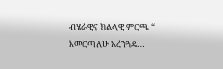ብሄራዊና ክልላዊ ምርጫ “ እመርጣለሁ አረንጓዴ…